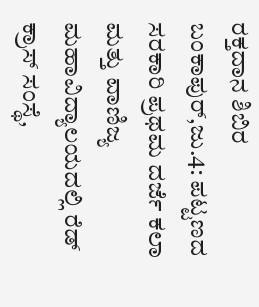ರಕ್ತದಾನ ಶಿಬಿರ
ಬಂಕಾಪುರ್,ಜು.4: ಪಟ್ಟಣದ ಸರಕಾರಿ ಪ್ರಥಮ ದರ್ಜೆ ಕಲಾ ಮತ್ತು ವಾಣಿಜ್ಯ ಮಹಾವಿದ್ಯಾಲಯದಲ್ಲಿ ರೆಡ್ ಕ್ರಾಸ್ ಸಂಸ್ಥೆ,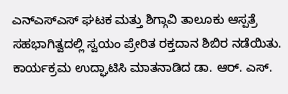ಎನ್‍ಎಸ್‍ಎಸ್ ಘಟಕ ಮತ್ತು ಶಿಗ್ಗಾವಿ ತಾಲೂಕು ಆಸ್ಪತ್ರೆ ಸಹಭಾಗಿತ್ವದಲ್ಲಿ ಸ್ವಯಂ ಪ್ರೇರಿತ ರಕ್ತದಾನ ಶಿಬಿರ ನಡೆಯಿತು. ಕಾರ್ಯಕ್ರಮ ಉದ್ಘಾಟಿಸಿ ಮಾತನಾಡಿದ ಡಾ. ಆರ್. ಎಸ್.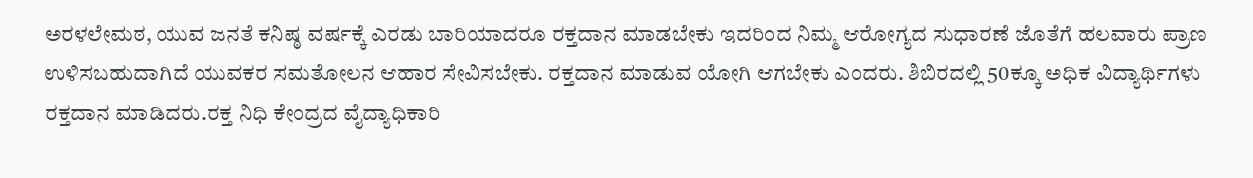ಅರಳಲೇಮಠ, ಯುವ ಜನತೆ ಕನಿಷ್ಠ ವರ್ಷಕ್ಕೆ ಎರಡು ಬಾರಿಯಾದರೂ ರಕ್ತದಾನ ಮಾಡಬೇಕು ಇದರಿಂದ ನಿಮ್ಮ ಆರೋಗ್ಯದ ಸುಧಾರಣೆ ಜೊತೆಗೆ ಹಲವಾರು ಪ್ರಾಣ ಉಳಿಸಬಹುದಾಗಿದೆ ಯುವಕರ ಸಮತೋಲನ ಆಹಾರ ಸೇವಿಸಬೇಕು. ರಕ್ತದಾನ ಮಾಡುವ ಯೋಗಿ ಆಗಬೇಕು ಎಂದರು. ಶಿಬಿರದಲ್ಲಿ 50ಕ್ಕೂ ಅಧಿಕ ವಿದ್ಯಾರ್ಥಿಗಳು ರಕ್ತದಾನ ಮಾಡಿದರು.ರಕ್ತ ನಿಧಿ ಕೇಂದ್ರದ ವೈದ್ಯಾಧಿಕಾರಿ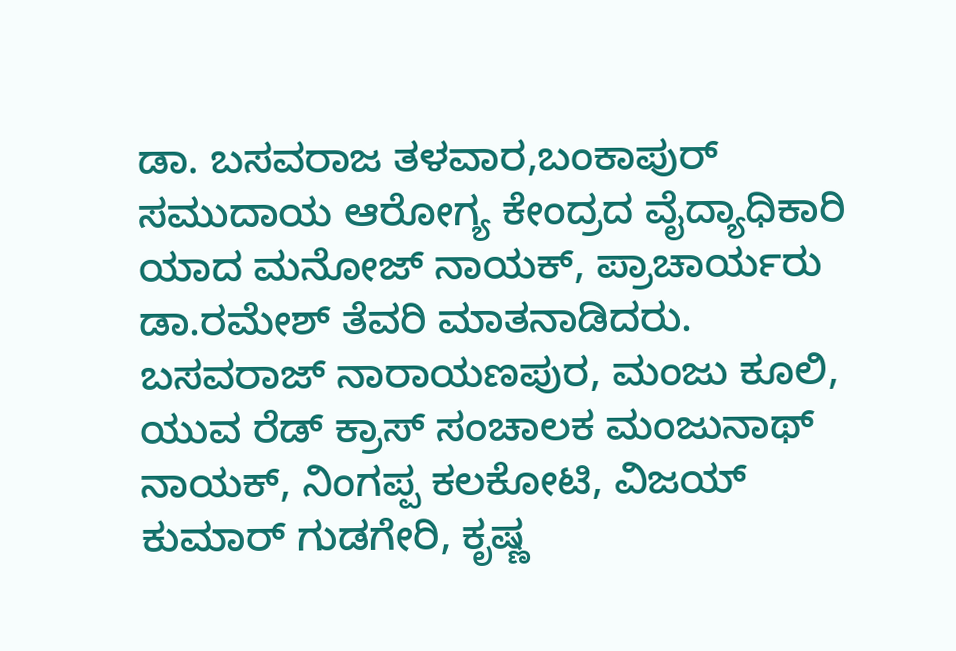ಡಾ. ಬಸವರಾಜ ತಳವಾರ,ಬಂಕಾಪುರ್ ಸಮುದಾಯ ಆರೋಗ್ಯ ಕೇಂದ್ರದ ವೈದ್ಯಾಧಿಕಾರಿ ಯಾದ ಮನೋಜ್ ನಾಯಕ್, ಪ್ರಾಚಾರ್ಯರು ಡಾ.ರಮೇಶ್ ತೆವರಿ ಮಾತನಾಡಿದರು. ಬಸವರಾಜ್ ನಾರಾಯಣಪುರ, ಮಂಜು ಕೂಲಿ, ಯುವ ರೆಡ್ ಕ್ರಾಸ್ ಸಂಚಾಲಕ ಮಂಜುನಾಥ್ ನಾಯಕ್, ನಿಂಗಪ್ಪ ಕಲಕೋಟಿ, ವಿಜಯ್ ಕುಮಾರ್ ಗುಡಗೇರಿ, ಕೃಷ್ಣ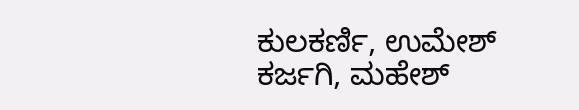ಕುಲಕರ್ಣಿ, ಉಮೇಶ್ ಕರ್ಜಗಿ, ಮಹೇಶ್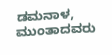ಡಮನಾಳ, ಮುಂತಾದವರು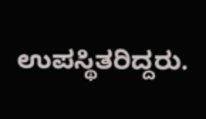ಉಪಸ್ಥಿತರಿದ್ದರು.